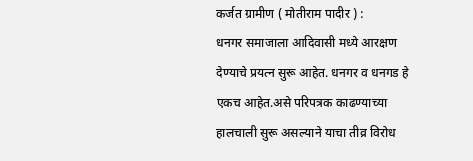कर्जत ग्रामीण ( मोतीराम पादीर ) :
धनगर समाजाला आदिवासी मध्ये आरक्षण देण्याचे प्रयत्न सुरू आहेत. धनगर व धनगड हे एकच आहेत.असे परिपत्रक काढण्याच्या हालचाली सुरू असल्याने याचा तीव्र विरोध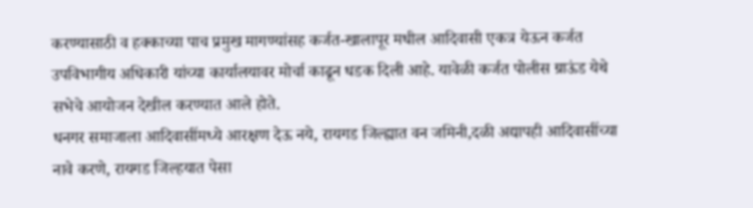करण्यासाठी व हक्काच्या पाच प्रमुख मागण्यांसह कर्जत-खालापूर मधील आदिवासी एकत्र येऊन कर्जत उपविभागीय अधिकारी यांच्या कार्यालयावर मोर्चा काढून धडक दिली आहे. यावेळी कर्जत पोलीस ग्राऊंड येथे सभेचे आयोजन देखील करण्यात आले होते.
धनगर समाजाला आदिवासींमध्ये आरक्षण देऊ नये, रायगड जिल्ह्यात वन जमिनी,दळी अद्यापही आदिवासींच्या नावे करणे, रायगड जिल्हयात पेसा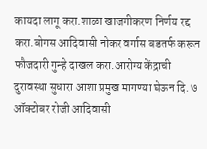कायदा लागू करा.शाळा खाजगीकरण निर्णय रद्द करा.बोगस आदिवासी नोकर वर्गास बडतर्फ करून फौजदारी गुन्हे दाखल करा.आरोग्य केंद्राची दुरावस्था सुधारा आशा प्रमुख मागण्या घेऊन दि. ७ ऑक्टोबर रोजी आदिवासी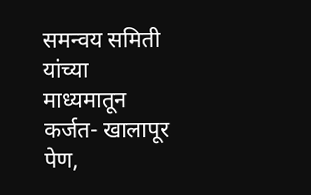समन्वय समिती यांच्या माध्यमातून कर्जत- खालापूर पेण,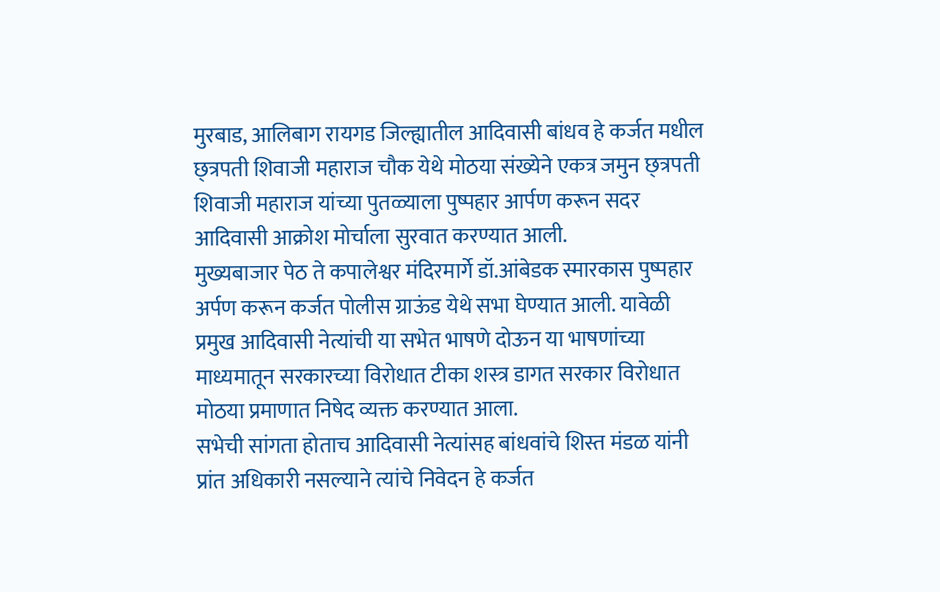मुरबाड, आलिबाग रायगड जिल्ह्यातील आदिवासी बांधव हे कर्जत मधील छ्त्रपती शिवाजी महाराज चौक येथे मोठया संख्येने एकत्र जमुन छ्त्रपती शिवाजी महाराज यांच्या पुतळ्याला पुष्पहार आर्पण करून सदर आदिवासी आक्रोश मोर्चाला सुरवात करण्यात आली.
मुख्यबाजार पेठ ते कपालेश्वर मंदिरमार्गे डॉ.आंबेडक स्मारकास पुष्पहार अर्पण करून कर्जत पोलीस ग्राऊंड येथे सभा घेण्यात आली. यावेळी प्रमुख आदिवासी नेत्यांची या सभेत भाषणे दोऊन या भाषणांच्या माध्यमातून सरकारच्या विरोधात टीका शस्त्र डागत सरकार विरोधात मोठया प्रमाणात निषेद व्यक्त करण्यात आला.
सभेची सांगता होताच आदिवासी नेत्यांसह बांधवांचे शिस्त मंडळ यांनी प्रांत अधिकारी नसल्याने त्यांचे निवेदन हे कर्जत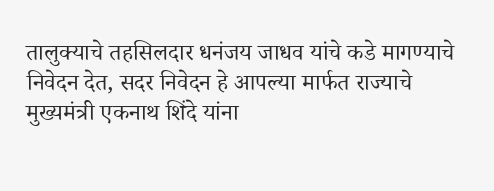तालुक्याचे तहसिलदार धनंजय जाधव यांचे कडे मागण्याचे निवेदन देत, सदर निवेदन हे आपल्या मार्फत राज्याचे मुख्यमंत्री एकनाथ शिंदे यांना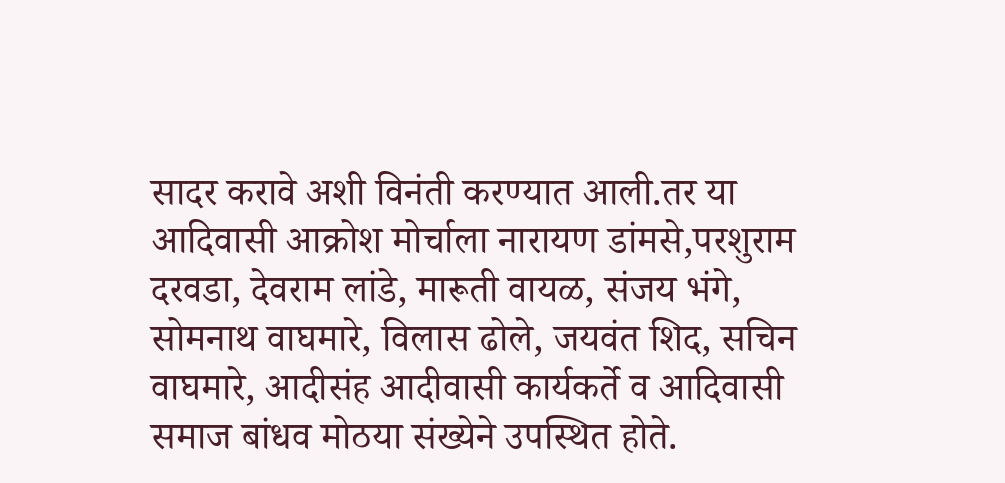सादर करावे अशी विनंती करण्यात आली.तर या आदिवासी आक्रोश मोर्चाला नारायण डांमसे,परशुराम दरवडा, देवराम लांडे, मारूती वायळ, संजय भंगे, सोमनाथ वाघमारे, विलास ढोले, जयवंत शिद, सचिन वाघमारे, आदीसंह आदीवासी कार्यकर्ते व आदिवासी समाज बांधव मोठया संख्येने उपस्थित होते.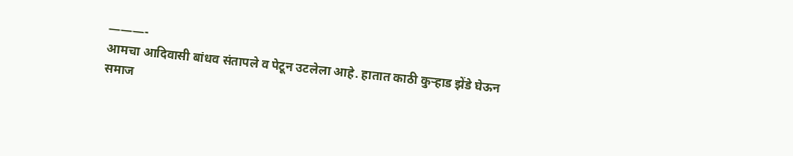———-
आमचा आदिवासी बांधव संतापले व पेटून उटलेला आहे. हातात काठी कुऱ्हाड झेंडे घेऊन समाज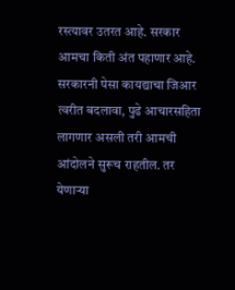रस्त्यावर उतरत आहे. सरकार आमचा किती अंत पहाणार आहे. सरकारनी पेसा कायद्याचा जिआर त्वरीत बदलावा, पुढे आचारसहिता लागणार असली तरी आमची आंदोलने सुरूच राहतील. तर येणाऱ्या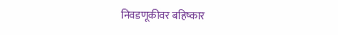निवडणूकीवर बहिष्कार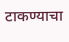टाकण्याचा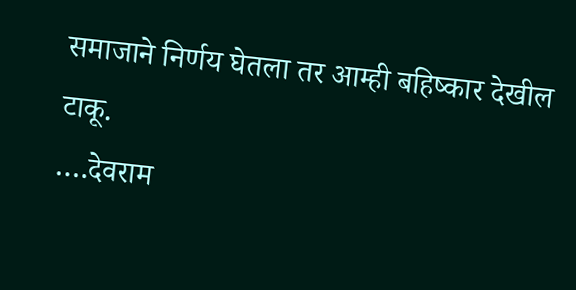समाजाने निर्णय घेतला तर आम्ही बहिष्कार देखील टाकू.
….देवराम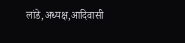लांडे,अध्यक्ष,आदिवासी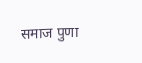समाज पुणा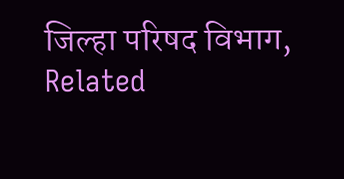जिल्हा परिषद विभाग,
Related